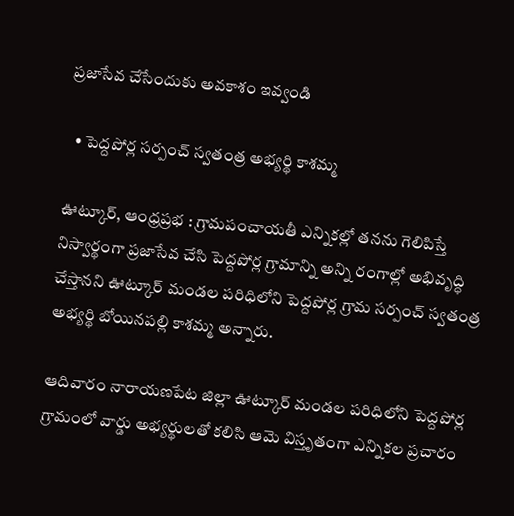ప్రజాసేవ చేసేందుకు అవకాశం ఇవ్వండి

  • పెద్దపోర్ల సర్పంచ్ స్వతంత్ర అభ్యర్థి కాశమ్మ

ఊట్కూర్, ఆంధ్రప్రభ : గ్రామపంచాయతీ ఎన్నికల్లో తనను గెలిపిస్తే నిస్వార్థంగా ప్రజాసేవ చేసి పెద్దపోర్ల గ్రామాన్ని అన్ని రంగాల్లో అభివృద్ధి చేస్తానని ఊట్కూర్ మండల పరిధిలోని పెద్దపోర్ల గ్రామ సర్పంచ్ స్వతంత్ర అభ్యర్థి బోయినపల్లి కాశమ్మ అన్నారు.

ఆదివారం నారాయణపేట జిల్లా ఊట్కూర్ మండల పరిధిలోని పెద్దపోర్ల గ్రామంలో వార్డు అభ్యర్థులతో కలిసి ఆమె విస్తృతంగా ఎన్నికల ప్రచారం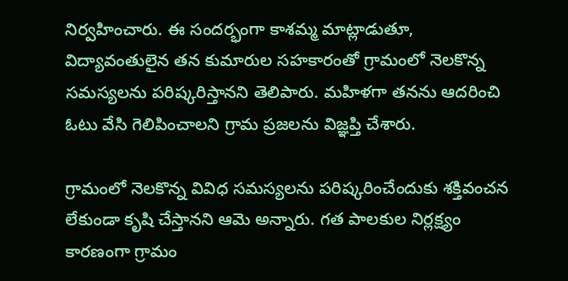నిర్వహించారు. ఈ సందర్భంగా కాశమ్మ మాట్లాడుతూ, విద్యావంతులైన తన కుమారుల సహకారంతో గ్రామంలో నెలకొన్న సమస్యలను పరిష్కరిస్తానని తెలిపారు. మహిళగా తనను ఆదరించి ఓటు వేసి గెలిపించాలని గ్రామ ప్రజలను విజ్ఞప్తి చేశారు.

గ్రామంలో నెలకొన్న వివిధ సమస్యలను పరిష్కరించేందుకు శక్తివంచన లేకుండా కృషి చేస్తానని ఆమె అన్నారు. గత పాలకుల నిర్లక్ష్యం కారణంగా గ్రామం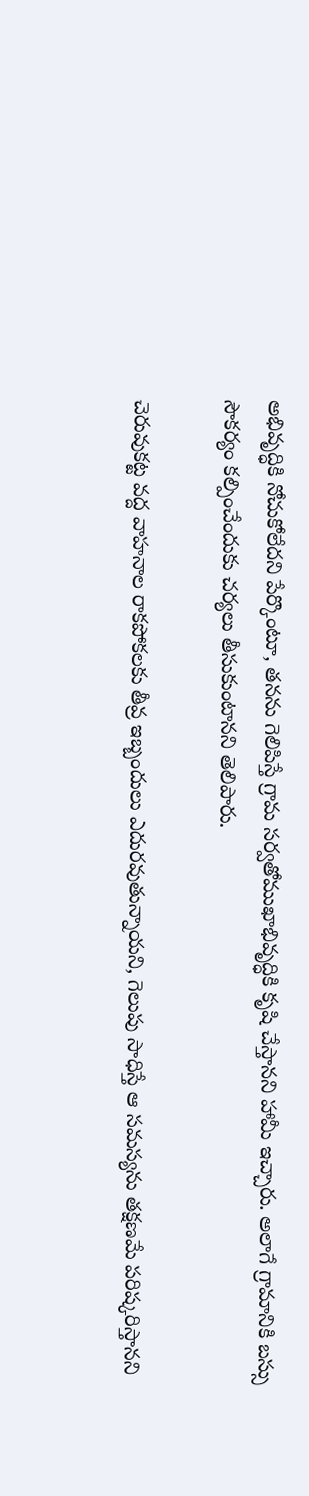అభివృద్ధికి నోచుకోలేదని పేర్కొంటూ, తనను గెలిపిస్తే గ్రామ సర్వతోముఖాభివృద్ధికి కృషి చేస్తానని హామీ ఇచ్చారు. అలాగే గ్రామానికి బస్సు సౌకర్యం కల్పించేందుకు చర్యలు తీసుకుంటానని తెలిపారు.

చెరువుకట్ట వద్ద వాహనాల రాకపోకలకు తీవ్ర ఇబ్బందులు ఎదురవుతున్నాయని, గెలుపు సాధిస్తే ఆ సమస్యను తక్షణమే పరిష్కరిస్తానని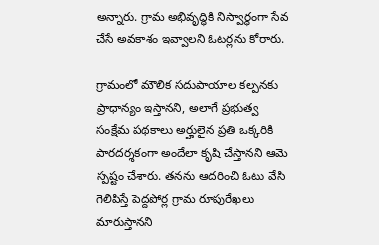అన్నారు. గ్రామ అభివృద్ధికి నిస్వార్థంగా సేవ చేసే అవకాశం ఇవ్వాలని ఓటర్లను కోరారు.

గ్రామంలో మౌలిక సదుపాయాల కల్పనకు ప్రాధాన్యం ఇస్తానని, అలాగే ప్రభుత్వ సంక్షేమ పథకాలు అర్హులైన ప్రతి ఒక్కరికి పారదర్శకంగా అందేలా కృషి చేస్తానని ఆమె స్పష్టం చేశారు. తనను ఆదరించి ఓటు వేసి గెలిపిస్తే పెద్దపోర్ల గ్రామ రూపురేఖలు మారుస్తానని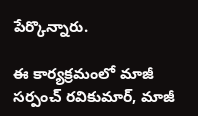పేర్కొన్నారు.

ఈ కార్యక్రమంలో మాజీ సర్పంచ్ రవికుమార్, మాజీ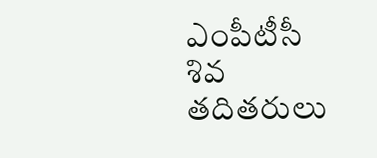ఎంపీటీసీ శివ తదితరులు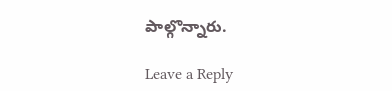పాల్గొన్నారు.

Leave a Reply